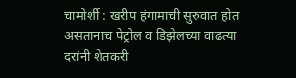चामोर्शी : खरीप हंगामाची सुरुवात होत असतानाच पेट्रोल व डिझेलच्या वाढत्या दरांनी शेतकरी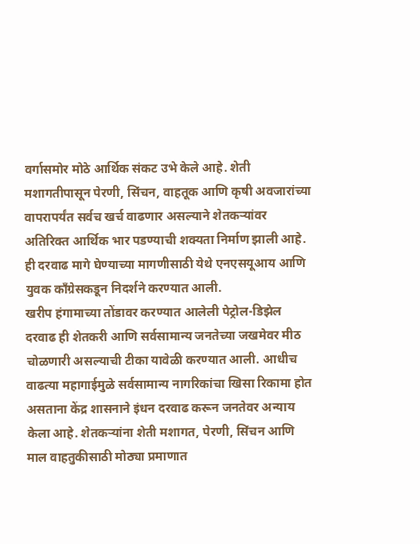वर्गासमोर मोठे आर्थिक संकट उभे केले आहे. शेती मशागतीपासून पेरणी, सिंचन, वाहतूक आणि कृषी अवजारांच्या वापरापर्यंत सर्वच खर्च वाढणार असल्याने शेतकऱ्यांवर अतिरिक्त आर्थिक भार पडण्याची शक्यता निर्माण झाली आहे. ही दरवाढ मागे घेण्याच्या मागणीसाठी येथे एनएसयूआय आणि युवक काँग्रेसकडून निदर्शने करण्यात आली.
खरीप हंगामाच्या तोंडावर करण्यात आलेली पेट्रोल-डिझेल दरवाढ ही शेतकरी आणि सर्वसामान्य जनतेच्या जखमेवर मीठ चोळणारी असल्याची टीका यावेळी करण्यात आली. आधीच वाढत्या महागाईमुळे सर्वसामान्य नागरिकांचा खिसा रिकामा होत असताना केंद्र शासनाने इंधन दरवाढ करून जनतेवर अन्याय केला आहे. शेतकऱ्यांना शेती मशागत, पेरणी, सिंचन आणि माल वाहतुकीसाठी मोठ्या प्रमाणात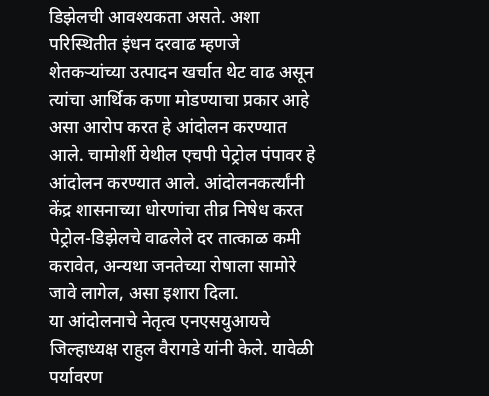डिझेलची आवश्यकता असते. अशा परिस्थितीत इंधन दरवाढ म्हणजे शेतकऱ्यांच्या उत्पादन खर्चात थेट वाढ असून त्यांचा आर्थिक कणा मोडण्याचा प्रकार आहे असा आरोप करत हे आंदोलन करण्यात आले. चामोर्शी येथील एचपी पेट्रोल पंपावर हे आंदोलन करण्यात आले. आंदोलनकर्त्यांनी केंद्र शासनाच्या धोरणांचा तीव्र निषेध करत पेट्रोल-डिझेलचे वाढलेले दर तात्काळ कमी करावेत, अन्यथा जनतेच्या रोषाला सामोरे जावे लागेल, असा इशारा दिला.
या आंदोलनाचे नेतृत्व एनएसयुआयचे जिल्हाध्यक्ष राहुल वैरागडे यांनी केले. यावेळी पर्यावरण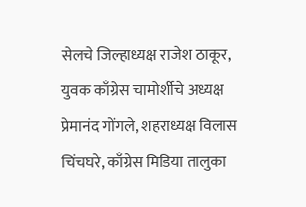सेलचे जिल्हाध्यक्ष राजेश ठाकूर, युवक काँग्रेस चामोर्शीचे अध्यक्ष प्रेमानंद गोंगले, शहराध्यक्ष विलास चिंचघरे, काँग्रेस मिडिया तालुका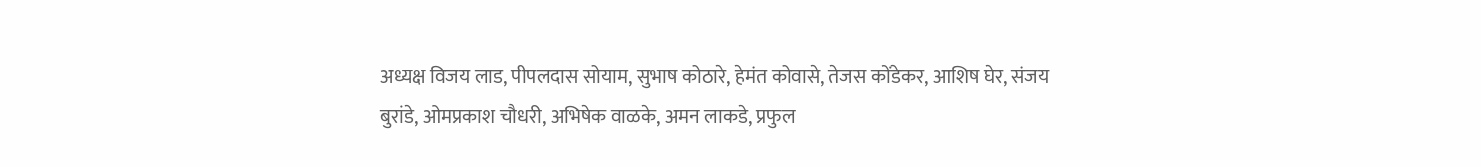अध्यक्ष विजय लाड, पीपलदास सोयाम, सुभाष कोठारे, हेमंत कोवासे, तेजस कोंडेकर, आशिष घेर, संजय बुरांडे, ओमप्रकाश चौधरी, अभिषेक वाळके, अमन लाकडे, प्रफुल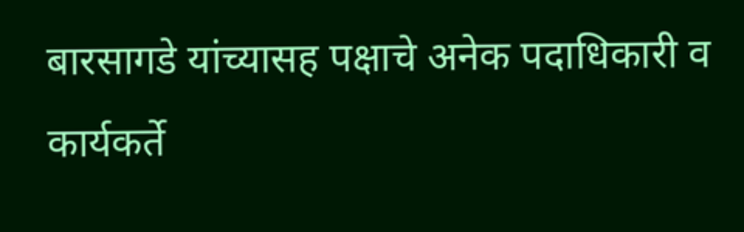बारसागडे यांच्यासह पक्षाचे अनेक पदाधिकारी व कार्यकर्ते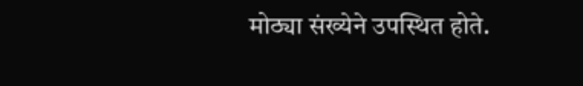मोठ्या संख्येने उपस्थित होते.